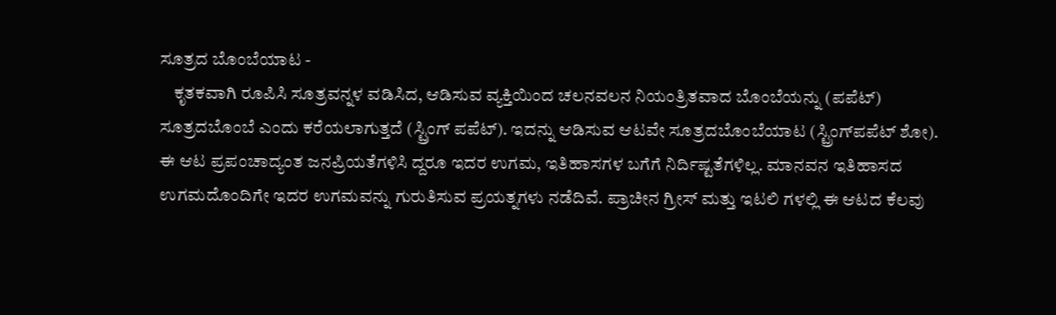ಸೂತ್ರದ ಬೊಂಬೆಯಾಟ -
    ಕೃತಕವಾಗಿ ರೂಪಿಸಿ ಸೂತ್ರವನ್ನಳ ವಡಿಸಿದ, ಆಡಿಸುವ ವ್ಯಕ್ತಿಯಿಂದ ಚಲನವಲನ ನಿಯಂತ್ರಿತವಾದ ಬೊಂಬೆಯನ್ನು (ಪಪೆಟ್) ಸೂತ್ರದಬೊಂಬೆ ಎಂದು ಕರೆಯಲಾಗುತ್ತದೆ (ಸ್ಟ್ರಿಂಗ್ ಪಪೆಟ್). ಇದನ್ನು ಆಡಿಸುವ ಆಟವೇ ಸೂತ್ರದಬೊಂಬೆಯಾಟ (ಸ್ಟ್ರಿಂಗ್‍ಪಪೆಟ್ ಶೋ). ಈ ಆಟ ಪ್ರಪಂಚಾದ್ಯಂತ ಜನಪ್ರಿಯತೆಗಳಿಸಿ ದ್ದರೂ ಇದರ ಉಗಮ, ಇತಿಹಾಸಗಳ ಬಗೆಗೆ ನಿರ್ದಿಷ್ಟತೆಗಳಿಲ್ಲ. ಮಾನವನ ಇತಿಹಾಸದ ಉಗಮದೊಂದಿಗೇ ಇದರ ಉಗಮವನ್ನು ಗುರುತಿಸುವ ಪ್ರಯತ್ನಗಳು ನಡೆದಿವೆ. ಪ್ರಾಚೀನ ಗ್ರೀಸ್ ಮತ್ತು ಇಟಲಿ ಗಳಲ್ಲಿ ಈ ಆಟದ ಕೆಲವು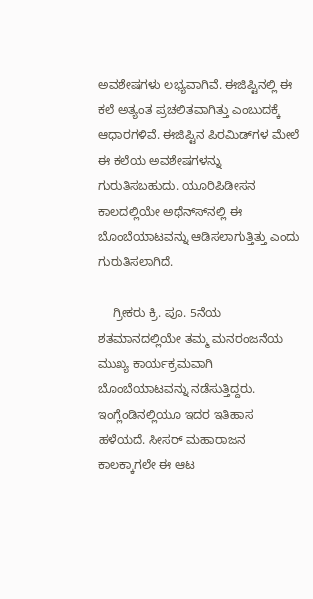ಅವಶೇಷಗಳು ಲಭ್ಯವಾಗಿವೆ. ಈಜಿಪ್ಟಿನಲ್ಲಿ ಈ ಕಲೆ ಅತ್ಯಂತ ಪ್ರಚಲಿತವಾಗಿತ್ತು ಎಂಬುದಕ್ಕೆ ಆಧಾರಗಳಿವೆ. ಈಜಿಪ್ಟಿನ ಪಿರಮಿಡ್‍ಗಳ ಮೇಲೆ ಈ ಕಲೆಯ ಅವಶೇಷಗಳನ್ನು ಗುರುತಿಸಬಹುದು. ಯೂರಿಪಿಡೀಸನ ಕಾಲದಲ್ಲಿಯೇ ಅಥೆನ್ಸ್‍ನಲ್ಲಿ ಈ ಬೊಂಬೆಯಾಟವನ್ನು ಆಡಿಸಲಾಗುತ್ತಿತ್ತು ಎಂದು ಗುರುತಿಸಲಾಗಿದೆ.

    ಗ್ರೀಕರು ಕ್ರಿ. ಪೂ. 5ನೆಯ ಶತಮಾನದಲ್ಲಿಯೇ ತಮ್ಮ ಮನರಂಜನೆಯ ಮುಖ್ಯ ಕಾರ್ಯಕ್ರಮವಾಗಿ ಬೊಂಬೆಯಾಟವನ್ನು ನಡೆಸುತ್ತಿದ್ದರು. ಇಂಗ್ಲೆಂಡಿನಲ್ಲಿಯೂ ಇದರ ಇತಿಹಾಸ ಹಳೆಯದೆ. ಸೀಸರ್ ಮಹಾರಾಜನ ಕಾಲಕ್ಕಾಗಲೇ ಈ ಆಟ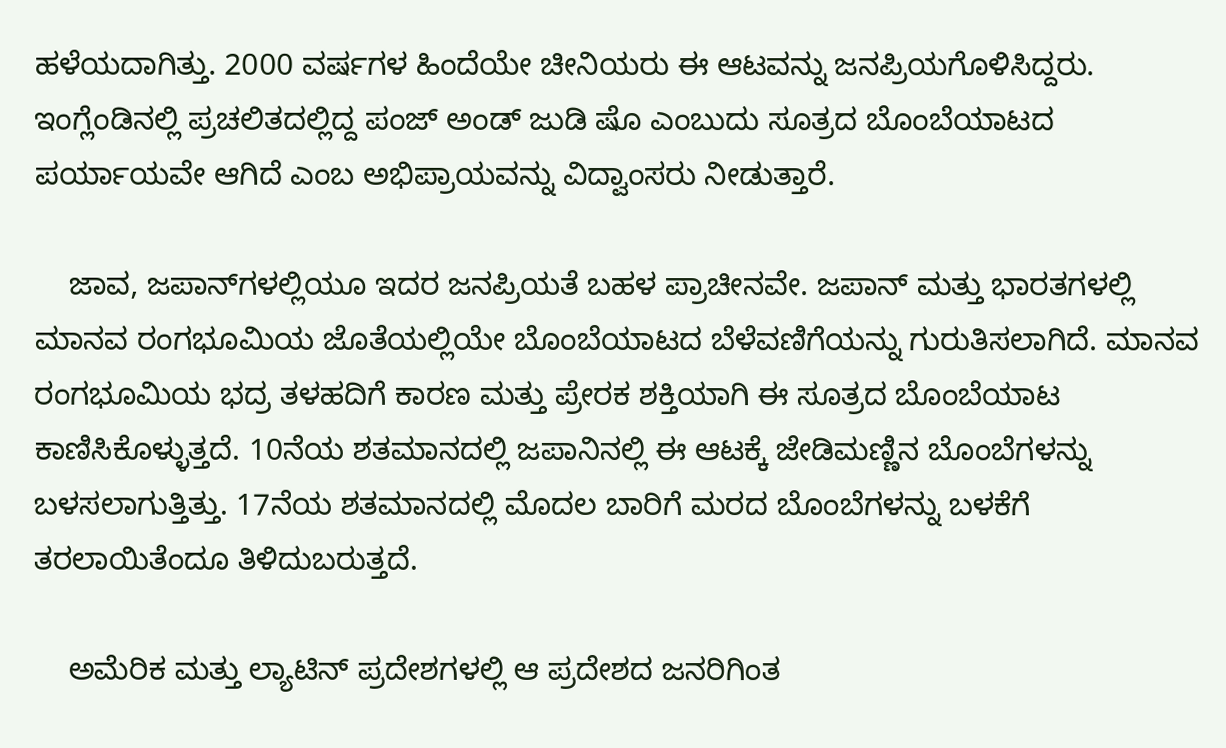ಹಳೆಯದಾಗಿತ್ತು. 2000 ವರ್ಷಗಳ ಹಿಂದೆಯೇ ಚೀನಿಯರು ಈ ಆಟವನ್ನು ಜನಪ್ರಿಯಗೊಳಿಸಿದ್ದರು. ಇಂಗ್ಲೆಂಡಿನಲ್ಲಿ ಪ್ರಚಲಿತದಲ್ಲಿದ್ದ ಪಂಜ್ ಅಂಡ್ ಜುಡಿ ಷೊ ಎಂಬುದು ಸೂತ್ರದ ಬೊಂಬೆಯಾಟದ ಪರ್ಯಾಯವೇ ಆಗಿದೆ ಎಂಬ ಅಭಿಪ್ರಾಯವನ್ನು ವಿದ್ವಾಂಸರು ನೀಡುತ್ತಾರೆ.

    ಜಾವ, ಜಪಾನ್‍ಗಳಲ್ಲಿಯೂ ಇದರ ಜನಪ್ರಿಯತೆ ಬಹಳ ಪ್ರಾಚೀನವೇ. ಜಪಾನ್ ಮತ್ತು ಭಾರತಗಳಲ್ಲಿ ಮಾನವ ರಂಗಭೂಮಿಯ ಜೊತೆಯಲ್ಲಿಯೇ ಬೊಂಬೆಯಾಟದ ಬೆಳೆವಣಿಗೆಯನ್ನು ಗುರುತಿಸಲಾಗಿದೆ. ಮಾನವ ರಂಗಭೂಮಿಯ ಭದ್ರ ತಳಹದಿಗೆ ಕಾರಣ ಮತ್ತು ಪ್ರೇರಕ ಶಕ್ತಿಯಾಗಿ ಈ ಸೂತ್ರದ ಬೊಂಬೆಯಾಟ ಕಾಣಿಸಿಕೊಳ್ಳುತ್ತದೆ. 10ನೆಯ ಶತಮಾನದಲ್ಲಿ ಜಪಾನಿನಲ್ಲಿ ಈ ಆಟಕ್ಕೆ ಜೇಡಿಮಣ್ಣಿನ ಬೊಂಬೆಗಳನ್ನು ಬಳಸಲಾಗುತ್ತಿತ್ತು. 17ನೆಯ ಶತಮಾನದಲ್ಲಿ ಮೊದಲ ಬಾರಿಗೆ ಮರದ ಬೊಂಬೆಗಳನ್ನು ಬಳಕೆಗೆ ತರಲಾಯಿತೆಂದೂ ತಿಳಿದುಬರುತ್ತದೆ.

    ಅಮೆರಿಕ ಮತ್ತು ಲ್ಯಾಟಿನ್ ಪ್ರದೇಶಗಳಲ್ಲಿ ಆ ಪ್ರದೇಶದ ಜನರಿಗಿಂತ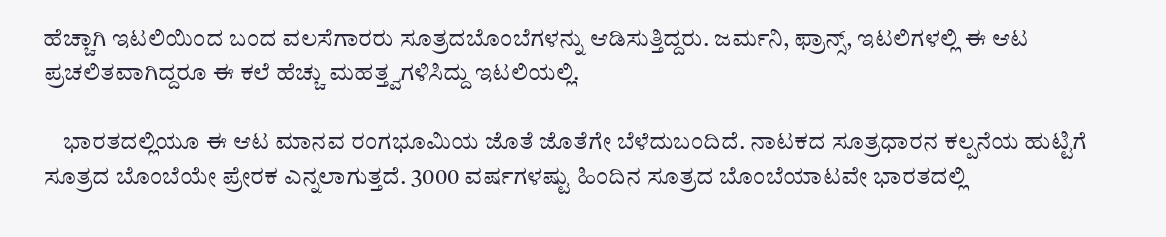ಹೆಚ್ಚಾಗಿ ಇಟಲಿಯಿಂದ ಬಂದ ವಲಸೆಗಾರರು ಸೂತ್ರದಬೊಂಬೆಗಳನ್ನು ಆಡಿಸುತ್ತಿದ್ದರು. ಜರ್ಮನಿ, ಫ್ರಾನ್ಸ್, ಇಟಲಿಗಳಲ್ಲಿ ಈ ಆಟ ಪ್ರಚಲಿತವಾಗಿದ್ದರೂ ಈ ಕಲೆ ಹೆಚ್ಚು ಮಹತ್ತ್ವಗಳಿಸಿದ್ದು ಇಟಲಿಯಲ್ಲಿ.

    ಭಾರತದಲ್ಲಿಯೂ ಈ ಆಟ ಮಾನವ ರಂಗಭೂಮಿಯ ಜೊತೆ ಜೊತೆಗೇ ಬೆಳೆದುಬಂದಿದೆ. ನಾಟಕದ ಸೂತ್ರಧಾರನ ಕಲ್ಪನೆಯ ಹುಟ್ಟಿಗೆ ಸೂತ್ರದ ಬೊಂಬೆಯೇ ಪ್ರೇರಕ ಎನ್ನಲಾಗುತ್ತದೆ. 3000 ವರ್ಷಗಳಷ್ಟು ಹಿಂದಿನ ಸೂತ್ರದ ಬೊಂಬೆಯಾಟವೇ ಭಾರತದಲ್ಲಿ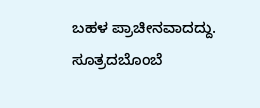ಬಹಳ ಪ್ರಾಚೀನವಾದದ್ದು. ಸೂತ್ರದಬೊಂಬೆ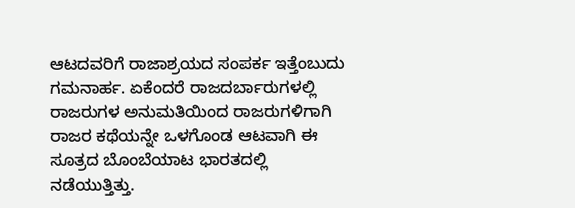ಆಟದವರಿಗೆ ರಾಜಾಶ್ರಯದ ಸಂಪರ್ಕ ಇತ್ತೆಂಬುದು ಗಮನಾರ್ಹ. ಏಕೆಂದರೆ ರಾಜದರ್ಬಾರುಗಳಲ್ಲಿ ರಾಜರುಗಳ ಅನುಮತಿಯಿಂದ ರಾಜರುಗಳಿಗಾಗಿ ರಾಜರ ಕಥೆಯನ್ನೇ ಒಳಗೊಂಡ ಆಟವಾಗಿ ಈ ಸೂತ್ರದ ಬೊಂಬೆಯಾಟ ಭಾರತದಲ್ಲಿ ನಡೆಯುತ್ತಿತ್ತು.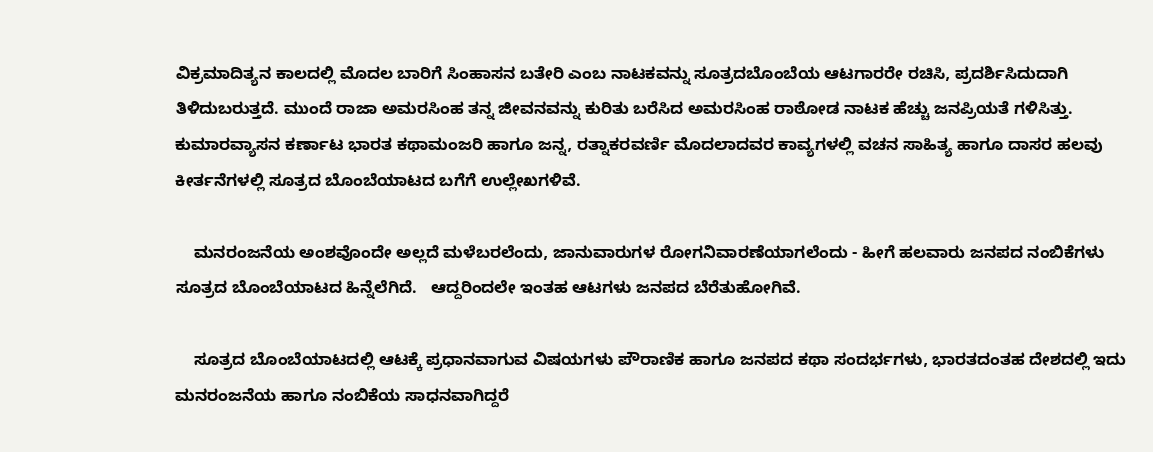ವಿಕ್ರಮಾದಿತ್ಯನ ಕಾಲದಲ್ಲಿ ಮೊದಲ ಬಾರಿಗೆ ಸಿಂಹಾಸನ ಬತೇರಿ ಎಂಬ ನಾಟಕವನ್ನು ಸೂತ್ರದಬೊಂಬೆಯ ಆಟಗಾರರೇ ರಚಿಸಿ, ಪ್ರದರ್ಶಿಸಿದುದಾಗಿ ತಿಳಿದುಬರುತ್ತದೆ. ಮುಂದೆ ರಾಜಾ ಅಮರಸಿಂಹ ತನ್ನ ಜೀವನವನ್ನು ಕುರಿತು ಬರೆಸಿದ ಅಮರಸಿಂಹ ರಾಠೋಡ ನಾಟಕ ಹೆಚ್ಚು ಜನಪ್ರಿಯತೆ ಗಳಿಸಿತ್ತು. ಕುಮಾರವ್ಯಾಸನ ಕರ್ಣಾಟ ಭಾರತ ಕಥಾಮಂಜರಿ ಹಾಗೂ ಜನ್ನ, ರತ್ನಾಕರವರ್ಣಿ ಮೊದಲಾದವರ ಕಾವ್ಯಗಳಲ್ಲಿ ವಚನ ಸಾಹಿತ್ಯ ಹಾಗೂ ದಾಸರ ಹಲವು ಕೀರ್ತನೆಗಳಲ್ಲಿ ಸೂತ್ರದ ಬೊಂಬೆಯಾಟದ ಬಗೆಗೆ ಉಲ್ಲೇಖಗಳಿವೆ.

    ಮನರಂಜನೆಯ ಅಂಶವೊಂದೇ ಅಲ್ಲದೆ ಮಳೆಬರಲೆಂದು, ಜಾನುವಾರುಗಳ ರೋಗನಿವಾರಣೆಯಾಗಲೆಂದು - ಹೀಗೆ ಹಲವಾರು ಜನಪದ ನಂಬಿಕೆಗಳು ಸೂತ್ರದ ಬೊಂಬೆಯಾಟದ ಹಿನ್ನೆಲೆಗಿದೆ.   ಆದ್ದರಿಂದಲೇ ಇಂತಹ ಆಟಗಳು ಜನಪದ ಬೆರೆತುಹೋಗಿವೆ.

    ಸೂತ್ರದ ಬೊಂಬೆಯಾಟದಲ್ಲಿ ಆಟಕ್ಕೆ ಪ್ರಧಾನವಾಗುವ ವಿಷಯಗಳು ಪೌರಾಣಿಕ ಹಾಗೂ ಜನಪದ ಕಥಾ ಸಂದರ್ಭಗಳು, ಭಾರತದಂತಹ ದೇಶದಲ್ಲಿ ಇದು ಮನರಂಜನೆಯ ಹಾಗೂ ನಂಬಿಕೆಯ ಸಾಧನವಾಗಿದ್ದರೆ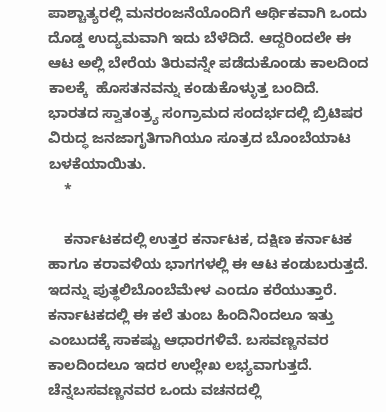ಪಾಶ್ಚಾತ್ಯರಲ್ಲಿ ಮನರಂಜನೆಯೊಂದಿಗೆ ಆರ್ಥಿಕವಾಗಿ ಒಂದು ದೊಡ್ಡ ಉದ್ಯಮವಾಗಿ ಇದು ಬೆಳೆದಿದೆ. ಆದ್ದರಿಂದಲೇ ಈ ಆಟ ಅಲ್ಲಿ ಬೇರೆಯ ತಿರುವನ್ನೇ ಪಡೆದುಕೊಂಡು ಕಾಲದಿಂದ ಕಾಲಕ್ಕೆ  ಹೊಸತನವನ್ನು ಕಂಡುಕೊಳ್ಳುತ್ತ ಬಂದಿದೆ. ಭಾರತದ ಸ್ವಾತಂತ್ರ್ಯ ಸಂಗ್ರಾಮದ ಸಂದರ್ಭದಲ್ಲಿ ಬ್ರಿಟಿಷರ ವಿರುದ್ಧ ಜನಜಾಗೃತಿಗಾಗಿಯೂ ಸೂತ್ರದ ಬೊಂಬೆಯಾಟ ಬಳಕೆಯಾಯಿತು.
    *

    ಕರ್ನಾಟಕದಲ್ಲಿ ಉತ್ತರ ಕರ್ನಾಟಕ, ದಕ್ಷಿಣ ಕರ್ನಾಟಕ ಹಾಗೂ ಕರಾವಳಿಯ ಭಾಗಗಳಲ್ಲಿ ಈ ಆಟ ಕಂಡುಬರುತ್ತದೆ. ಇದನ್ನು ಪುತ್ಥಲಿಬೊಂಬೆಮೇಳ ಎಂದೂ ಕರೆಯುತ್ತಾರೆ. ಕರ್ನಾಟಕದಲ್ಲಿ ಈ ಕಲೆ ತುಂಬ ಹಿಂದಿನಿಂದಲೂ ಇತ್ತು ಎಂಬುದಕ್ಕೆ ಸಾಕಷ್ಟು ಆಧಾರಗಳಿವೆ. ಬಸವಣ್ಣನವರ ಕಾಲದಿಂದಲೂ ಇದರ ಉಲ್ಲೇಖ ಲಭ್ಯವಾಗುತ್ತದೆ. ಚೆನ್ನಬಸವಣ್ಣನವರ ಒಂದು ವಚನದಲ್ಲಿ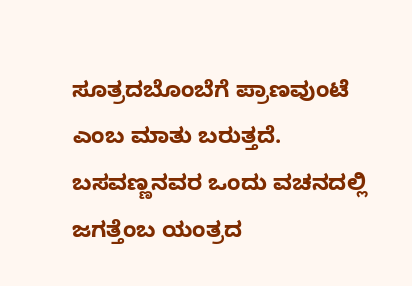ಸೂತ್ರದಬೊಂಬೆಗೆ ಪ್ರಾಣವುಂಟೆ ಎಂಬ ಮಾತು ಬರುತ್ತದೆ. ಬಸವಣ್ಣನವರ ಒಂದು ವಚನದಲ್ಲಿ ಜಗತ್ತೆಂಬ ಯಂತ್ರದ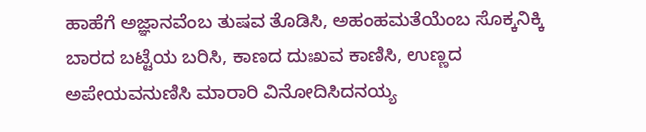ಹಾಹೆಗೆ ಅಜ್ಞಾನವೆಂಬ ತುಷವ ತೊಡಿಸಿ, ಅಹಂಹಮತೆಯೆಂಬ ಸೊಕ್ಕನಿಕ್ಕಿ ಬಾರದ ಬಟ್ಟೆಯ ಬರಿಸಿ, ಕಾಣದ ದುಃಖವ ಕಾಣಿಸಿ, ಉಣ್ಣದ ಅಪೇಯವನುಣಿಸಿ ಮಾರಾರಿ ವಿನೋದಿಸಿದನಯ್ಯ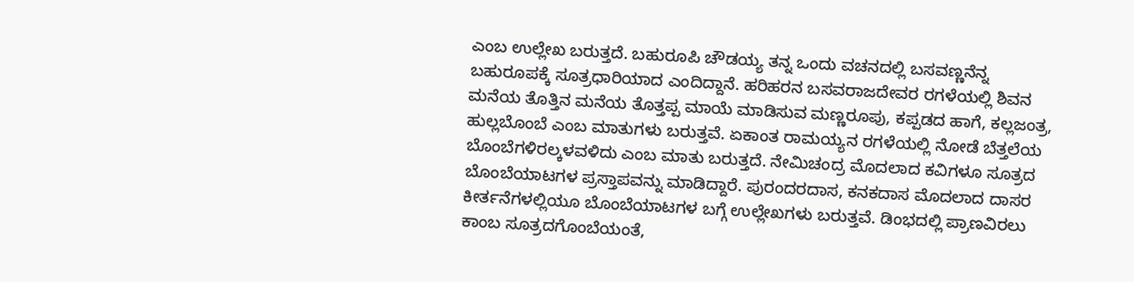ಎಂಬ ಉಲ್ಲೇಖ ಬರುತ್ತದೆ. ಬಹುರೂಪಿ ಚೌಡಯ್ಯ ತನ್ನ ಒಂದು ವಚನದಲ್ಲಿ ಬಸವಣ್ಣನೆನ್ನ ಬಹುರೂಪಕ್ಕೆ ಸೂತ್ರಧಾರಿಯಾದ ಎಂದಿದ್ದಾನೆ. ಹರಿಹರನ ಬಸವರಾಜದೇವರ ರಗಳೆಯಲ್ಲಿ ಶಿವನ ಮನೆಯ ತೊತ್ತಿನ ಮನೆಯ ತೊತ್ತಪ್ಪ ಮಾಯೆ ಮಾಡಿಸುವ ಮಣ್ಣರೂಪು, ಕಪ್ಪಡದ ಹಾಗೆ, ಕಲ್ಲಜಂತ್ರ, ಹುಲ್ಲಬೊಂಬೆ ಎಂಬ ಮಾತುಗಳು ಬರುತ್ತವೆ. ಏಕಾಂತ ರಾಮಯ್ಯನ ರಗಳೆಯಲ್ಲಿ ನೋಡೆ ಬೆತ್ತಲೆಯ ಬೊಂಬೆಗಳಿರಲ್ಕಳವಳಿದು ಎಂಬ ಮಾತು ಬರುತ್ತದೆ. ನೇಮಿಚಂದ್ರ ಮೊದಲಾದ ಕವಿಗಳೂ ಸೂತ್ರದ ಬೊಂಬೆಯಾಟಗಳ ಪ್ರಸ್ತಾಪವನ್ನು ಮಾಡಿದ್ದಾರೆ. ಪುರಂದರದಾಸ, ಕನಕದಾಸ ಮೊದಲಾದ ದಾಸರ ಕೀರ್ತನೆಗಳಲ್ಲಿಯೂ ಬೊಂಬೆಯಾಟಗಳ ಬಗ್ಗೆ ಉಲ್ಲೇಖಗಳು ಬರುತ್ತವೆ. ಡಿಂಭದಲ್ಲಿ ಪ್ರಾಣವಿರಲು ಕಾಂಬ ಸೂತ್ರದಗೊಂಬೆಯಂತೆ,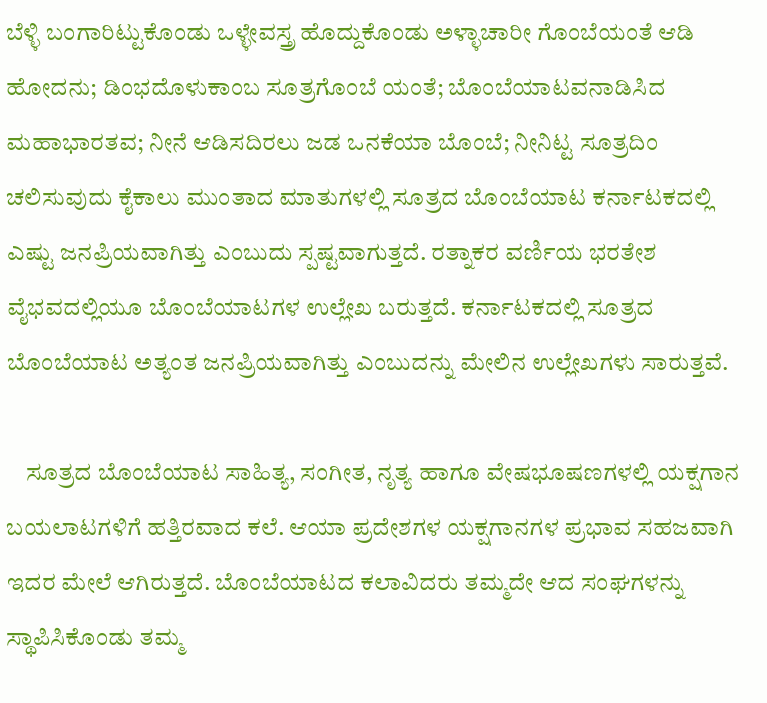ಬೆಳ್ಳಿ ಬಂಗಾರಿಟ್ಟುಕೊಂಡು ಒಳ್ಳೇವಸ್ತ್ರ ಹೊದ್ದುಕೊಂಡು ಅಳ್ಳಾಚಾರೀ ಗೊಂಬೆಯಂತೆ ಆಡಿ ಹೋದನು; ಡಿಂಭದೊಳುಕಾಂಬ ಸೂತ್ರಗೊಂಬೆ ಯಂತೆ; ಬೊಂಬೆಯಾಟವನಾಡಿಸಿದ ಮಹಾಭಾರತವ; ನೀನೆ ಆಡಿಸದಿರಲು ಜಡ ಒನಕೆಯಾ ಬೊಂಬೆ; ನೀನಿಟ್ಟ ಸೂತ್ರದಿಂ ಚಲಿಸುವುದು ಕೈಕಾಲು ಮುಂತಾದ ಮಾತುಗಳಲ್ಲಿ ಸೂತ್ರದ ಬೊಂಬೆಯಾಟ ಕರ್ನಾಟಕದಲ್ಲಿ ಎಷ್ಟು ಜನಪ್ರಿಯವಾಗಿತ್ತು ಎಂಬುದು ಸ್ಪಷ್ಟವಾಗುತ್ತದೆ. ರತ್ನಾಕರ ವರ್ಣಿಯ ಭರತೇಶ ವೈಭವದಲ್ಲಿಯೂ ಬೊಂಬೆಯಾಟಗಳ ಉಲ್ಲೇಖ ಬರುತ್ತದೆ. ಕರ್ನಾಟಕದಲ್ಲಿ ಸೂತ್ರದ ಬೊಂಬೆಯಾಟ ಅತ್ಯಂತ ಜನಪ್ರಿಯವಾಗಿತ್ತು ಎಂಬುದನ್ನು ಮೇಲಿನ ಉಲ್ಲೇಖಗಳು ಸಾರುತ್ತವೆ.

    ಸೂತ್ರದ ಬೊಂಬೆಯಾಟ ಸಾಹಿತ್ಯ, ಸಂಗೀತ, ನೃತ್ಯ ಹಾಗೂ ವೇಷಭೂಷಣಗಳಲ್ಲಿ ಯಕ್ಷಗಾನ ಬಯಲಾಟಗಳಿಗೆ ಹತ್ತಿರವಾದ ಕಲೆ. ಆಯಾ ಪ್ರದೇಶಗಳ ಯಕ್ಷಗಾನಗಳ ಪ್ರಭಾವ ಸಹಜವಾಗಿ ಇದರ ಮೇಲೆ ಆಗಿರುತ್ತದೆ. ಬೊಂಬೆಯಾಟದ ಕಲಾವಿದರು ತಮ್ಮದೇ ಆದ ಸಂಘಗಳನ್ನು ಸ್ಥಾಪಿಸಿಕೊಂಡು ತಮ್ಮ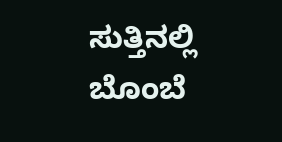ಸುತ್ತಿನಲ್ಲಿ ಬೊಂಬೆ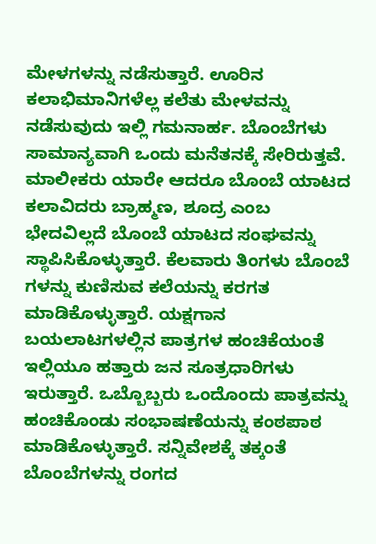ಮೇಳಗಳನ್ನು ನಡೆಸುತ್ತಾರೆ. ಊರಿನ ಕಲಾಭಿಮಾನಿಗಳೆಲ್ಲ ಕಲೆತು ಮೇಳವನ್ನು ನಡೆಸುವುದು ಇಲ್ಲಿ ಗಮನಾರ್ಹ. ಬೊಂಬೆಗಳು ಸಾಮಾನ್ಯವಾಗಿ ಒಂದು ಮನೆತನಕ್ಕೆ ಸೇರಿರುತ್ತವೆ. ಮಾಲೀಕರು ಯಾರೇ ಆದರೂ ಬೊಂಬೆ ಯಾಟದ ಕಲಾವಿದರು ಬ್ರಾಹ್ಮಣ, ಶೂದ್ರ ಎಂಬ ಭೇದವಿಲ್ಲದೆ ಬೊಂಬೆ ಯಾಟದ ಸಂಘವನ್ನು ಸ್ಥಾಪಿಸಿಕೊಳ್ಳುತ್ತಾರೆ. ಕೆಲವಾರು ತಿಂಗಳು ಬೊಂಬೆ ಗಳನ್ನು ಕುಣಿಸುವ ಕಲೆಯನ್ನು ಕರಗತ ಮಾಡಿಕೊಳ್ಳುತ್ತಾರೆ. ಯಕ್ಷಗಾನ ಬಯಲಾಟಗಳಲ್ಲಿನ ಪಾತ್ರಗಳ ಹಂಚಿಕೆಯಂತೆ ಇಲ್ಲಿಯೂ ಹತ್ತಾರು ಜನ ಸೂತ್ರಧಾರಿಗಳು ಇರುತ್ತಾರೆ. ಒಬ್ಬೊಬ್ಬರು ಒಂದೊಂದು ಪಾತ್ರವನ್ನು ಹಂಚಿಕೊಂಡು ಸಂಭಾಷಣೆಯನ್ನು ಕಂಠಪಾಠ ಮಾಡಿಕೊಳ್ಳುತ್ತಾರೆ. ಸನ್ನಿವೇಶಕ್ಕೆ ತಕ್ಕಂತೆ ಬೊಂಬೆಗಳನ್ನು ರಂಗದ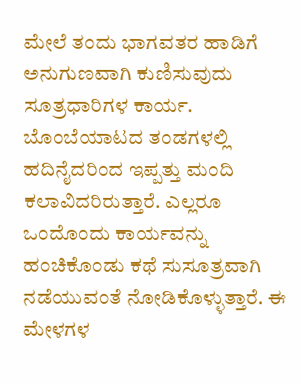ಮೇಲೆ ತಂದು ಭಾಗವತರ ಹಾಡಿಗೆ ಅನುಗುಣವಾಗಿ ಕುಣಿಸುವುದು ಸೂತ್ರಧಾರಿಗಳ ಕಾರ್ಯ. ಬೊಂಬೆಯಾಟದ ತಂಡಗಳಲ್ಲಿ ಹದಿನೈದರಿಂದ ಇಪ್ಪತ್ತು ಮಂದಿ ಕಲಾವಿದರಿರುತ್ತಾರೆ. ಎಲ್ಲರೂ ಒಂದೊಂದು ಕಾರ್ಯವನ್ನು ಹಂಚಿಕೊಂಡು ಕಥೆ ಸುಸೂತ್ರವಾಗಿ ನಡೆಯುವಂತೆ ನೋಡಿಕೊಳ್ಳುತ್ತಾರೆ. ಈ ಮೇಳಗಳ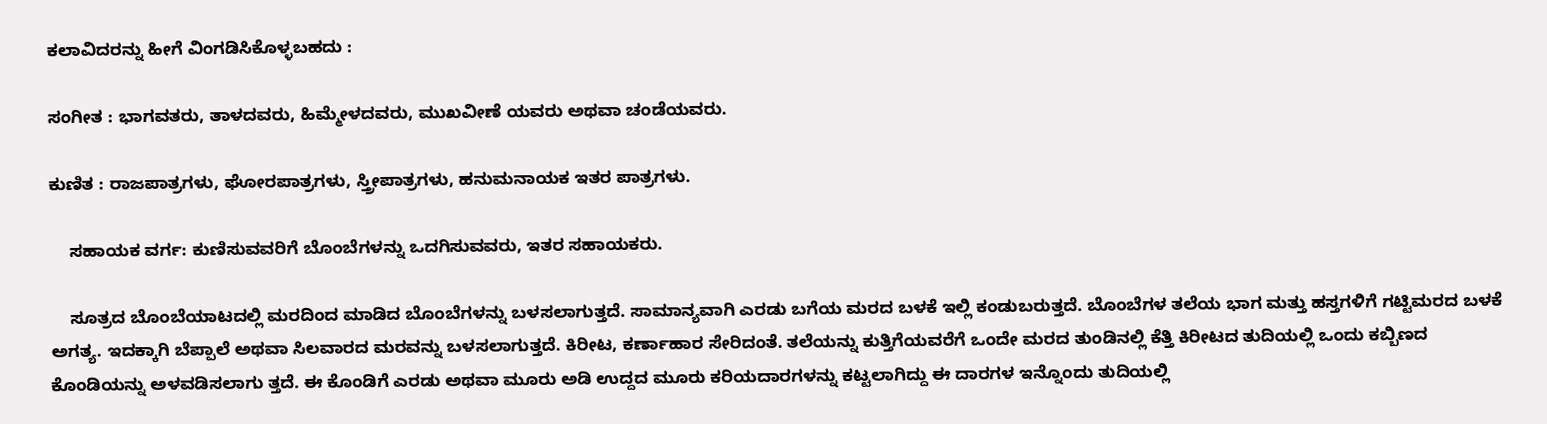ಕಲಾವಿದರನ್ನು ಹೀಗೆ ವಿಂಗಡಿಸಿಕೊಳ್ಳಬಹದು :

ಸಂಗೀತ : ಭಾಗವತರು, ತಾಳದವರು, ಹಿಮ್ಮೇಳದವರು, ಮುಖವೀಣೆ ಯವರು ಅಥವಾ ಚಂಡೆಯವರು.

ಕುಣಿತ : ರಾಜಪಾತ್ರಗಳು, ಘೋರಪಾತ್ರಗಳು, ಸ್ತ್ರೀಪಾತ್ರಗಳು, ಹನುಮನಾಯಕ ಇತರ ಪಾತ್ರಗಳು.

    ಸಹಾಯಕ ವರ್ಗ: ಕುಣಿಸುವವರಿಗೆ ಬೊಂಬೆಗಳನ್ನು ಒದಗಿಸುವವರು, ಇತರ ಸಹಾಯಕರು.

    ಸೂತ್ರದ ಬೊಂಬೆಯಾಟದಲ್ಲಿ ಮರದಿಂದ ಮಾಡಿದ ಬೊಂಬೆಗಳನ್ನು ಬಳಸಲಾಗುತ್ತದೆ. ಸಾಮಾನ್ಯವಾಗಿ ಎರಡು ಬಗೆಯ ಮರದ ಬಳಕೆ ಇಲ್ಲಿ ಕಂಡುಬರುತ್ತದೆ. ಬೊಂಬೆಗಳ ತಲೆಯ ಭಾಗ ಮತ್ತು ಹಸ್ತಗಳಿಗೆ ಗಟ್ಟಿಮರದ ಬಳಕೆ ಅಗತ್ಯ. ಇದಕ್ಕಾಗಿ ಬೆಪ್ಪಾಲೆ ಅಥವಾ ಸಿಲವಾರದ ಮರವನ್ನು ಬಳಸಲಾಗುತ್ತದೆ. ಕಿರೀಟ, ಕರ್ಣಾಹಾರ ಸೇರಿದಂತೆ. ತಲೆಯನ್ನು ಕುತ್ತಿಗೆಯವರೆಗೆ ಒಂದೇ ಮರದ ತುಂಡಿನಲ್ಲಿ ಕೆತ್ತಿ ಕಿರೀಟದ ತುದಿಯಲ್ಲಿ ಒಂದು ಕಬ್ಬಿಣದ ಕೊಂಡಿಯನ್ನು ಅಳವಡಿಸಲಾಗು ತ್ತದೆ. ಈ ಕೊಂಡಿಗೆ ಎರಡು ಅಥವಾ ಮೂರು ಅಡಿ ಉದ್ದದ ಮೂರು ಕರಿಯದಾರಗಳನ್ನು ಕಟ್ಟಲಾಗಿದ್ದು ಈ ದಾರಗಳ ಇನ್ನೊಂದು ತುದಿಯಲ್ಲಿ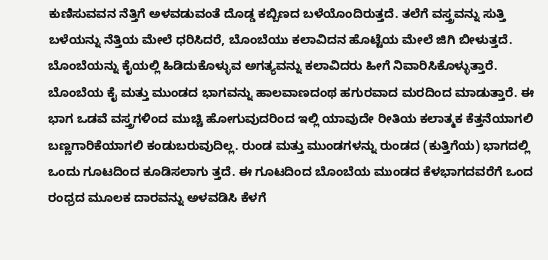ಕುಣಿಸುವವನ ನೆತ್ತಿಗೆ ಅಳವಡುವಂತೆ ದೊಡ್ಡ ಕಬ್ಬಿಣದ ಬಳೆಯೊಂದಿರುತ್ತದೆ. ತಲೆಗೆ ವಸ್ತ್ರವನ್ನು ಸುತ್ತಿ ಬಳೆಯನ್ನು ನೆತ್ತಿಯ ಮೇಲೆ ಧರಿಸಿದರೆ, ಬೊಂಬೆಯು ಕಲಾವಿದನ ಹೊಟ್ಟೆಯ ಮೇಲೆ ಜಿಗಿ ಬೀಳುತ್ತದೆ. ಬೊಂಬೆಯನ್ನು ಕೈಯಲ್ಲಿ ಹಿಡಿದುಕೊಳ್ಳುವ ಅಗತ್ಯವನ್ನು ಕಲಾವಿದರು ಹೀಗೆ ನಿವಾರಿಸಿಕೊಳ್ಳುತ್ತಾರೆ. ಬೊಂಬೆಯ ಕೈ ಮತ್ತು ಮುಂಡದ ಭಾಗವನ್ನು ಹಾಲವಾಣದಂಥ ಹಗುರವಾದ ಮರದಿಂದ ಮಾಡುತ್ತಾರೆ. ಈ ಭಾಗ ಒಡವೆ ವಸ್ತ್ರಗಳಿಂದ ಮುಚ್ಚಿ ಹೋಗುವುದರಿಂದ ಇಲ್ಲಿ ಯಾವುದೇ ರೀತಿಯ ಕಲಾತ್ಮಕ ಕೆತ್ತನೆಯಾಗಲಿ ಬಣ್ಣಗಾರಿಕೆಯಾಗಲಿ ಕಂಡುಬರುವುದಿಲ್ಲ. ರುಂಡ ಮತ್ತು ಮುಂಡಗಳನ್ನು ರುಂಡದ (ಕುತ್ತಿಗೆಯ) ಭಾಗದಲ್ಲಿ ಒಂದು ಗೂಟದಿಂದ ಕೂಡಿಸಲಾಗು ತ್ತದೆ. ಈ ಗೂಟದಿಂದ ಬೊಂಬೆಯ ಮುಂಡದ ಕೆಳಭಾಗದವರೆಗೆ ಒಂದ ರಂಧ್ರದ ಮೂಲಕ ದಾರವನ್ನು ಅಳವಡಿಸಿ ಕೆಳಗೆ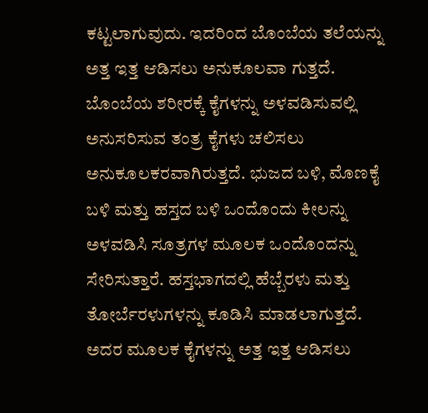ಕಟ್ಟಲಾಗುವುದು. ಇದರಿಂದ ಬೊಂಬೆಯ ತಲೆಯನ್ನು ಅತ್ತ ಇತ್ತ ಆಡಿಸಲು ಅನುಕೂಲವಾ ಗುತ್ತದೆ. ಬೊಂಬೆಯ ಶರೀರಕ್ಕೆ ಕೈಗಳನ್ನು ಅಳವಡಿಸುವಲ್ಲಿ ಅನುಸರಿಸುವ ತಂತ್ರ ಕೈಗಳು ಚಲಿಸಲು ಅನುಕೂಲಕರವಾಗಿರುತ್ತದೆ. ಭುಜದ ಬಳಿ, ಮೊಣಕೈ ಬಳಿ ಮತ್ತು ಹಸ್ತದ ಬಳಿ ಒಂದೊಂದು ಕೀಲನ್ನು ಅಳವಡಿಸಿ ಸೂತ್ರಗಳ ಮೂಲಕ ಒಂದೊಂದನ್ನು ಸೇರಿಸುತ್ತಾರೆ. ಹಸ್ತಭಾಗದಲ್ಲಿ ಹೆಬ್ಬೆರಳು ಮತ್ತು ತೋರ್ಬೆರಳುಗಳನ್ನು ಕೂಡಿಸಿ ಮಾಡಲಾಗುತ್ತದೆ. ಅದರ ಮೂಲಕ ಕೈಗಳನ್ನು ಅತ್ತ ಇತ್ತ ಆಡಿಸಲು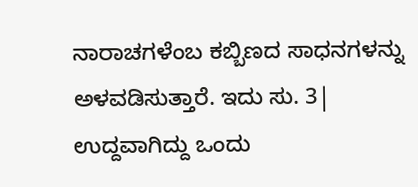ನಾರಾಚಗಳೆಂಬ ಕಬ್ಬಿಣದ ಸಾಧನಗಳನ್ನು ಅಳವಡಿಸುತ್ತಾರೆ. ಇದು ಸು. 3| ಉದ್ದವಾಗಿದ್ದು ಒಂದು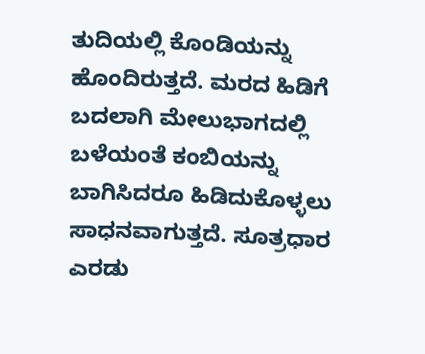ತುದಿಯಲ್ಲಿ ಕೊಂಡಿಯನ್ನು ಹೊಂದಿರುತ್ತದೆ. ಮರದ ಹಿಡಿಗೆ ಬದಲಾಗಿ ಮೇಲುಭಾಗದಲ್ಲಿ ಬಳೆಯಂತೆ ಕಂಬಿಯನ್ನು ಬಾಗಿಸಿದರೂ ಹಿಡಿದುಕೊಳ್ಳಲು ಸಾಧನವಾಗುತ್ತದೆ. ಸೂತ್ರಧಾರ ಎರಡು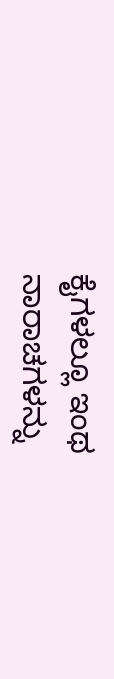ಕೈಗಳಲ್ಲೂ ಇಂಥ ನಾರಾಚಗಳನ್ನು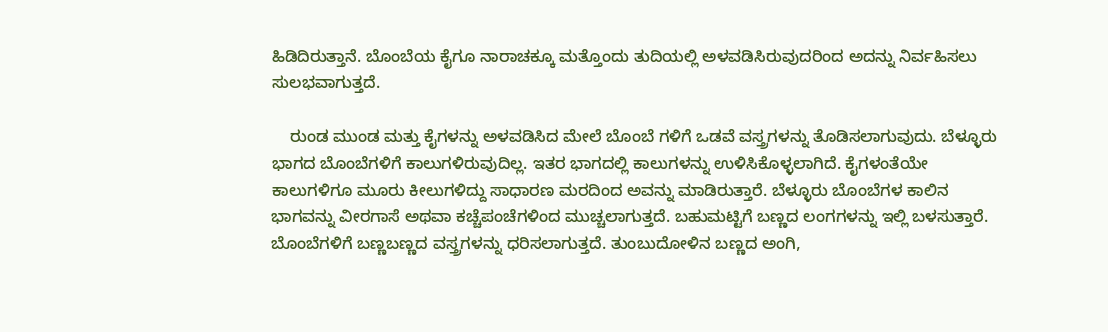ಹಿಡಿದಿರುತ್ತಾನೆ. ಬೊಂಬೆಯ ಕೈಗೂ ನಾರಾಚಕ್ಕೂ ಮತ್ತೊಂದು ತುದಿಯಲ್ಲಿ ಅಳವಡಿಸಿರುವುದರಿಂದ ಅದನ್ನು ನಿರ್ವಹಿಸಲು ಸುಲಭವಾಗುತ್ತದೆ.

    ರುಂಡ ಮುಂಡ ಮತ್ತು ಕೈಗಳನ್ನು ಅಳವಡಿಸಿದ ಮೇಲೆ ಬೊಂಬೆ ಗಳಿಗೆ ಒಡವೆ ವಸ್ತ್ರಗಳನ್ನು ತೊಡಿಸಲಾಗುವುದು. ಬೆಳ್ಳೂರು ಭಾಗದ ಬೊಂಬೆಗಳಿಗೆ ಕಾಲುಗಳಿರುವುದಿಲ್ಲ. ಇತರ ಭಾಗದಲ್ಲಿ ಕಾಲುಗಳನ್ನು ಉಳಿಸಿಕೊಳ್ಳಲಾಗಿದೆ. ಕೈಗಳಂತೆಯೇ ಕಾಲುಗಳಿಗೂ ಮೂರು ಕೀಲುಗಳಿದ್ದು ಸಾಧಾರಣ ಮರದಿಂದ ಅವನ್ನು ಮಾಡಿರುತ್ತಾರೆ. ಬೆಳ್ಳೂರು ಬೊಂಬೆಗಳ ಕಾಲಿನ ಭಾಗವನ್ನು ವೀರಗಾಸೆ ಅಥವಾ ಕಚ್ಚೆಪಂಚೆಗಳಿಂದ ಮುಚ್ಚಲಾಗುತ್ತದೆ. ಬಹುಮಟ್ಟಿಗೆ ಬಣ್ಣದ ಲಂಗಗಳನ್ನು ಇಲ್ಲಿ ಬಳಸುತ್ತಾರೆ. ಬೊಂಬೆಗಳಿಗೆ ಬಣ್ಣಬಣ್ಣದ ವಸ್ತ್ರಗಳನ್ನು ಧರಿಸಲಾಗುತ್ತದೆ. ತುಂಬುದೋಳಿನ ಬಣ್ಣದ ಅಂಗಿ,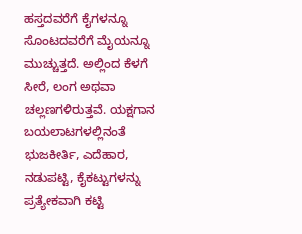ಹಸ್ತದವರೆಗೆ ಕೈಗಳನ್ನೂ ಸೊಂಟದವರೆಗೆ ಮೈಯನ್ನೂ ಮುಚ್ಚುತ್ತದೆ. ಅಲ್ಲಿಂದ ಕೆಳಗೆ ಸೀರೆ, ಲಂಗ ಅಥವಾ ಚಲ್ಲಣಗಳಿರುತ್ತವೆ. ಯಕ್ಷಗಾನ ಬಯಲಾಟಗಳಲ್ಲಿನಂತೆ ಭುಜಕೀರ್ತಿ, ಎದೆಹಾರ, ನಡುಪಟ್ಟಿ, ಕೈಕಟ್ಟುಗಳನ್ನು ಪ್ರತ್ಯೇಕವಾಗಿ ಕಟ್ಟಿ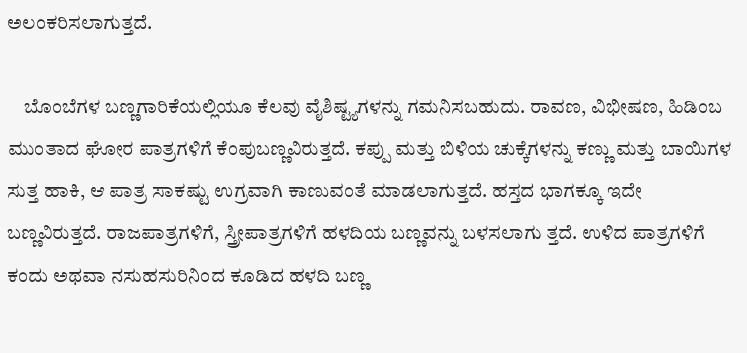ಅಲಂಕರಿಸಲಾಗುತ್ತದೆ.

    ಬೊಂಬೆಗಳ ಬಣ್ಣಗಾರಿಕೆಯಲ್ಲಿಯೂ ಕೆಲವು ವೈಶಿಷ್ಟ್ಯಗಳನ್ನು ಗಮನಿಸಬಹುದು. ರಾವಣ, ವಿಭೀಷಣ, ಹಿಡಿಂಬ ಮುಂತಾದ ಘೋರ ಪಾತ್ರಗಳಿಗೆ ಕೆಂಪುಬಣ್ಣವಿರುತ್ತದೆ. ಕಪ್ಪು ಮತ್ತು ಬಿಳಿಯ ಚುಕ್ಕೆಗಳನ್ನು ಕಣ್ಣು ಮತ್ತು ಬಾಯಿಗಳ ಸುತ್ತ ಹಾಕಿ, ಆ ಪಾತ್ರ ಸಾಕಷ್ಟು ಉಗ್ರವಾಗಿ ಕಾಣುವಂತೆ ಮಾಡಲಾಗುತ್ತದೆ. ಹಸ್ತದ ಭಾಗಕ್ಕೂ ಇದೇ ಬಣ್ಣವಿರುತ್ತದೆ. ರಾಜಪಾತ್ರಗಳಿಗೆ, ಸ್ತ್ರೀಪಾತ್ರಗಳಿಗೆ ಹಳದಿಯ ಬಣ್ಣವನ್ನು ಬಳಸಲಾಗು ತ್ತದೆ. ಉಳಿದ ಪಾತ್ರಗಳಿಗೆ ಕಂದು ಅಥವಾ ನಸುಹಸುರಿನಿಂದ ಕೂಡಿದ ಹಳದಿ ಬಣ್ಣ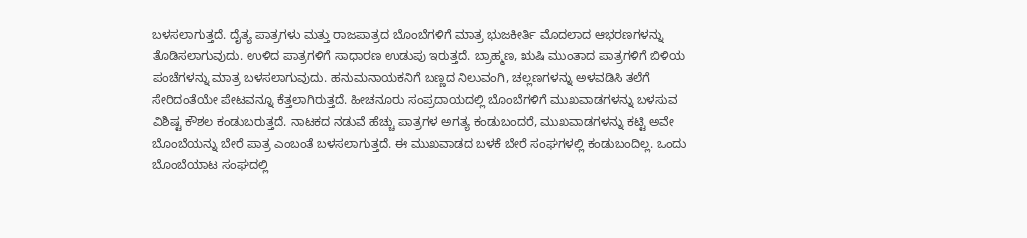ಬಳಸಲಾಗುತ್ತದೆ. ದೈತ್ಯ ಪಾತ್ರಗಳು ಮತ್ತು ರಾಜಪಾತ್ರದ ಬೊಂಬೆಗಳಿಗೆ ಮಾತ್ರ ಭುಜಕೀರ್ತಿ ಮೊದಲಾದ ಆಭರಣಗಳನ್ನು ತೊಡಿಸಲಾಗುವುದು. ಉಳಿದ ಪಾತ್ರಗಳಿಗೆ ಸಾಧಾರಣ ಉಡುಪು ಇರುತ್ತದೆ. ಬ್ರಾಹ್ಮಣ, ಋಷಿ ಮುಂತಾದ ಪಾತ್ರಗಳಿಗೆ ಬಿಳಿಯ ಪಂಚೆಗಳನ್ನು ಮಾತ್ರ ಬಳಸಲಾಗುವುದು. ಹನುಮನಾಯಕನಿಗೆ ಬಣ್ಣದ ನಿಲುವಂಗಿ, ಚಲ್ಲಣಗಳನ್ನು ಅಳವಡಿಸಿ ತಲೆಗೆ ಸೇರಿದಂತೆಯೇ ಪೇಟವನ್ನೂ ಕೆತ್ತಲಾಗಿರುತ್ತದೆ. ಹೀಚನೂರು ಸಂಪ್ರದಾಯದಲ್ಲಿ ಬೊಂಬೆಗಳಿಗೆ ಮುಖವಾಡಗಳನ್ನು ಬಳಸುವ ವಿಶಿಷ್ಟ ಕೌಶಲ ಕಂಡುಬರುತ್ತದೆ. ನಾಟಕದ ನಡುವೆ ಹೆಚ್ಚು ಪಾತ್ರಗಳ ಅಗತ್ಯ ಕಂಡುಬಂದರೆ, ಮುಖವಾಡಗಳನ್ನು ಕಟ್ಟಿ ಅವೇ ಬೊಂಬೆಯನ್ನು ಬೇರೆ ಪಾತ್ರ ಎಂಬಂತೆ ಬಳಸಲಾಗುತ್ತದೆ. ಈ ಮುಖವಾಡದ ಬಳಕೆ ಬೇರೆ ಸಂಘಗಳಲ್ಲಿ ಕಂಡುಬಂದಿಲ್ಲ. ಒಂದು ಬೊಂಬೆಯಾಟ ಸಂಘದಲ್ಲಿ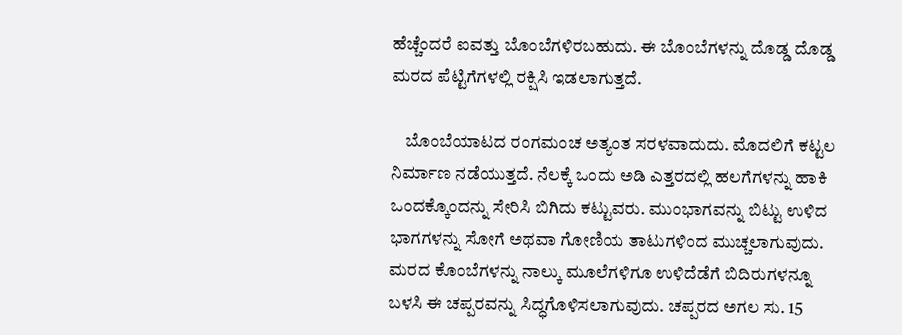ಹೆಚ್ಚೆಂದರೆ ಐವತ್ತು ಬೊಂಬೆಗಳಿರಬಹುದು. ಈ ಬೊಂಬೆಗಳನ್ನು ದೊಡ್ಡ ದೊಡ್ಡ ಮರದ ಪೆಟ್ಟಿಗೆಗಳಲ್ಲಿ ರಕ್ಷಿಸಿ ಇಡಲಾಗುತ್ತದೆ.

    ಬೊಂಬೆಯಾಟದ ರಂಗಮಂಚ ಅತ್ಯಂತ ಸರಳವಾದುದು. ಮೊದಲಿಗೆ ಕಟ್ಟಲ ನಿರ್ಮಾಣ ನಡೆಯುತ್ತದೆ. ನೆಲಕ್ಕೆ ಒಂದು ಅಡಿ ಎತ್ತರದಲ್ಲಿ ಹಲಗೆಗಳನ್ನು ಹಾಕಿ ಒಂದಕ್ಕೊಂದನ್ನು ಸೇರಿಸಿ ಬಿಗಿದು ಕಟ್ಟುವರು. ಮುಂಭಾಗವನ್ನು ಬಿಟ್ಟು ಉಳಿದ ಭಾಗಗಳನ್ನು ಸೋಗೆ ಅಥವಾ ಗೋಣಿಯ ತಾಟುಗಳಿಂದ ಮುಚ್ಚಲಾಗುವುದು. ಮರದ ಕೊಂಬೆಗಳನ್ನು ನಾಲ್ಕು ಮೂಲೆಗಳಿಗೂ ಉಳಿದೆಡೆಗೆ ಬಿದಿರುಗಳನ್ನೂ ಬಳಸಿ ಈ ಚಪ್ಪರವನ್ನು ಸಿದ್ಧಗೊಳಿಸಲಾಗುವುದು. ಚಪ್ಪರದ ಅಗಲ ಸು. 15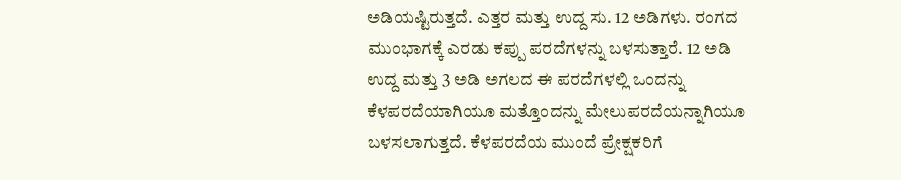ಅಡಿಯಷ್ಟಿರುತ್ತದೆ. ಎತ್ತರ ಮತ್ತು ಉದ್ದ ಸು. 12 ಅಡಿಗಳು. ರಂಗದ ಮುಂಭಾಗಕ್ಕೆ ಎರಡು ಕಪ್ಪು ಪರದೆಗಳನ್ನು ಬಳಸುತ್ತಾರೆ. 12 ಅಡಿ ಉದ್ದ ಮತ್ತು 3 ಅಡಿ ಅಗಲದ ಈ ಪರದೆಗಳಲ್ಲಿ ಒಂದನ್ನು ಕೆಳಪರದೆಯಾಗಿಯೂ ಮತ್ತೊಂದನ್ನು ಮೇಲುಪರದೆಯನ್ನಾಗಿಯೂ ಬಳಸಲಾಗುತ್ತದೆ. ಕೆಳಪರದೆಯ ಮುಂದೆ ಪ್ರೇಕ್ಷಕರಿಗೆ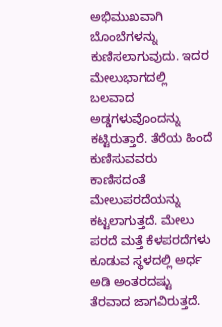ಅಭಿಮುಖವಾಗಿ ಬೊಂಬೆಗಳನ್ನು ಕುಣಿಸಲಾಗುವುದು. ಇದರ ಮೇಲುಭಾಗದಲ್ಲಿ ಬಲವಾದ ಅಡ್ಡಗಳುವೊಂದನ್ನು ಕಟ್ಟಿರುತ್ತಾರೆ. ತೆರೆಯ ಹಿಂದೆ ಕುಣಿಸುವವರು ಕಾಣಿಸದಂತೆ ಮೇಲುಪರದೆಯನ್ನು ಕಟ್ಟಲಾಗುತ್ತದೆ. ಮೇಲು ಪರದೆ ಮತ್ತೆ ಕೆಳಪರದೆಗಳು ಕೂಡುವ ಸ್ಥಳದಲ್ಲಿ ಅರ್ಧ ಅಡಿ ಅಂತರದಷ್ಟು ತೆರವಾದ ಜಾಗವಿರುತ್ತದೆ.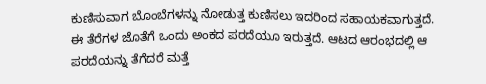ಕುಣಿಸುವಾಗ ಬೊಂಬೆಗಳನ್ನು ನೋಡುತ್ತ ಕುಣಿಸಲು ಇದರಿಂದ ಸಹಾಯಕವಾಗುತ್ತದೆ. ಈ ತೆರೆಗಳ ಜೊತೆಗೆ ಒಂದು ಅಂಕದ ಪರದೆಯೂ ಇರುತ್ತದೆ. ಆಟದ ಆರಂಭದಲ್ಲಿ ಆ ಪರದೆಯನ್ನು ತೆಗೆದರೆ ಮತ್ತೆ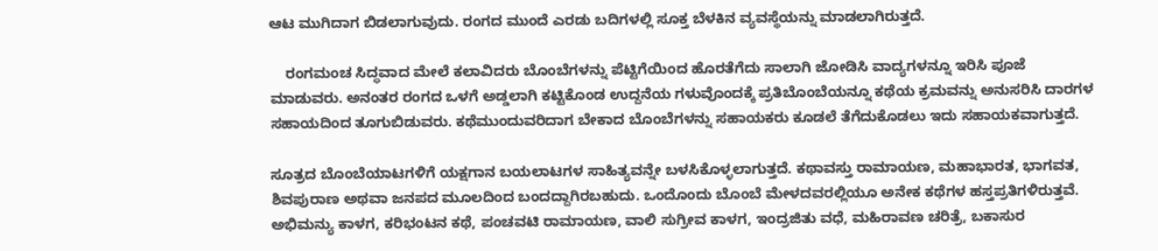ಆಟ ಮುಗಿದಾಗ ಬಿಡಲಾಗುವುದು. ರಂಗದ ಮುಂದೆ ಎರಡು ಬದಿಗಳಲ್ಲಿ ಸೂಕ್ತ ಬೆಳಕಿನ ವ್ಯವಸ್ಥೆಯನ್ನು ಮಾಡಲಾಗಿರುತ್ತದೆ.

    ರಂಗಮಂಚ ಸಿದ್ಧವಾದ ಮೇಲೆ ಕಲಾವಿದರು ಬೊಂಬೆಗಳನ್ನು ಪೆಟ್ಟಿಗೆಯಿಂದ ಹೊರತೆಗೆದು ಸಾಲಾಗಿ ಜೋಡಿಸಿ ವಾದ್ಯಗಳನ್ನೂ ಇರಿಸಿ ಪೂಜೆ ಮಾಡುವರು. ಅನಂತರ ರಂಗದ ಒಳಗೆ ಅಡ್ಡಲಾಗಿ ಕಟ್ಟಿಕೊಂಡ ಉದ್ದನೆಯ ಗಳುವೊಂದಕ್ಕೆ ಪ್ರತಿಬೊಂಬೆಯನ್ನೂ ಕಥೆಯ ಕ್ರಮವನ್ನು ಅನುಸರಿಸಿ ದಾರಗಳ ಸಹಾಯದಿಂದ ತೂಗುಬಿಡುವರು. ಕಥೆಮುಂದುವರಿದಾಗ ಬೇಕಾದ ಬೊಂಬೆಗಳನ್ನು ಸಹಾಯಕರು ಕೂಡಲೆ ತೆಗೆದುಕೊಡಲು ಇದು ಸಹಾಯಕವಾಗುತ್ತದೆ.

ಸೂತ್ರದ ಬೊಂಬೆಯಾಟಗಳಿಗೆ ಯಕ್ಷಗಾನ ಬಯಲಾಟಗಳ ಸಾಹಿತ್ಯವನ್ನೇ ಬಳಸಿಕೊಳ್ಳಲಾಗುತ್ತದೆ. ಕಥಾವಸ್ತು ರಾಮಾಯಣ, ಮಹಾಭಾರತ, ಭಾಗವತ, ಶಿವಪುರಾಣ ಅಥವಾ ಜನಪದ ಮೂಲದಿಂದ ಬಂದದ್ದಾಗಿರಬಹುದು. ಒಂದೊಂದು ಬೊಂಬೆ ಮೇಳದವರಲ್ಲಿಯೂ ಅನೇಕ ಕಥೆಗಳ ಹಸ್ತಪ್ರತಿಗಳಿರುತ್ತವೆ. ಅಭಿಮನ್ಯು ಕಾಳಗ, ಕರಿಭಂಟನ ಕಥೆ, ಪಂಚವಟಿ ರಾಮಾಯಣ, ವಾಲಿ ಸುಗ್ರೀವ ಕಾಳಗ, ಇಂದ್ರಜಿತು ವಧೆ, ಮಹಿರಾವಣ ಚರಿತ್ರೆ, ಬಕಾಸುರ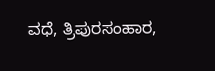ವಧೆ, ತ್ರಿಪುರಸಂಹಾರ,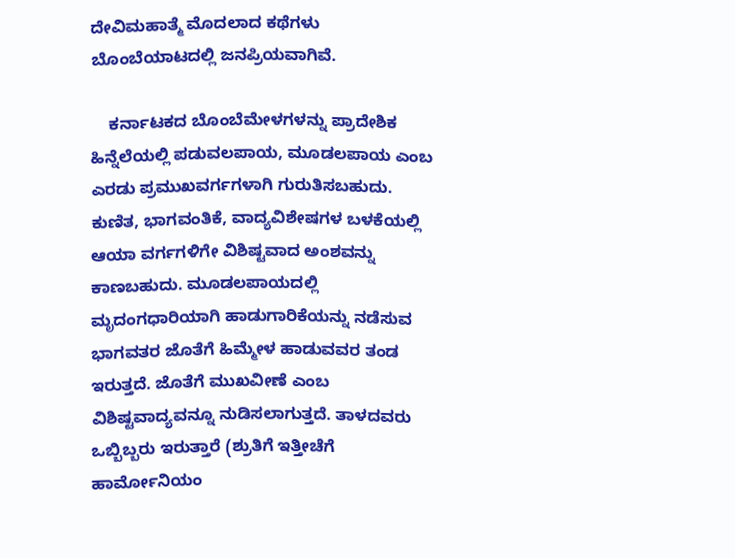ದೇವಿಮಹಾತ್ಮೆ ಮೊದಲಾದ ಕಥೆಗಳು ಬೊಂಬೆಯಾಟದಲ್ಲಿ ಜನಪ್ರಿಯವಾಗಿವೆ.

    ಕರ್ನಾಟಕದ ಬೊಂಬೆಮೇಳಗಳನ್ನು ಪ್ರಾದೇಶಿಕ ಹಿನ್ನೆಲೆಯಲ್ಲಿ ಪಡುವಲಪಾಯ, ಮೂಡಲಪಾಯ ಎಂಬ ಎರಡು ಪ್ರಮುಖವರ್ಗಗಳಾಗಿ ಗುರುತಿಸಬಹುದು. ಕುಣಿತ, ಭಾಗವಂತಿಕೆ, ವಾದ್ಯವಿಶೇಷಗಳ ಬಳಕೆಯಲ್ಲಿ ಆಯಾ ವರ್ಗಗಳಿಗೇ ವಿಶಿಷ್ಟವಾದ ಅಂಶವನ್ನು ಕಾಣಬಹುದು. ಮೂಡಲಪಾಯದಲ್ಲಿ ಮೃದಂಗಧಾರಿಯಾಗಿ ಹಾಡುಗಾರಿಕೆಯನ್ನು ನಡೆಸುವ ಭಾಗವತರ ಜೊತೆಗೆ ಹಿಮ್ಮೇಳ ಹಾಡುವವರ ತಂಡ ಇರುತ್ತದೆ. ಜೊತೆಗೆ ಮುಖವೀಣೆ ಎಂಬ ವಿಶಿಷ್ಟವಾದ್ಯವನ್ನೂ ನುಡಿಸಲಾಗುತ್ತದೆ. ತಾಳದವರು ಒಬ್ಬಿಬ್ಬರು ಇರುತ್ತಾರೆ (ಶ್ರುತಿಗೆ ಇತ್ತೀಚೆಗೆ ಹಾರ್ಮೋನಿಯಂ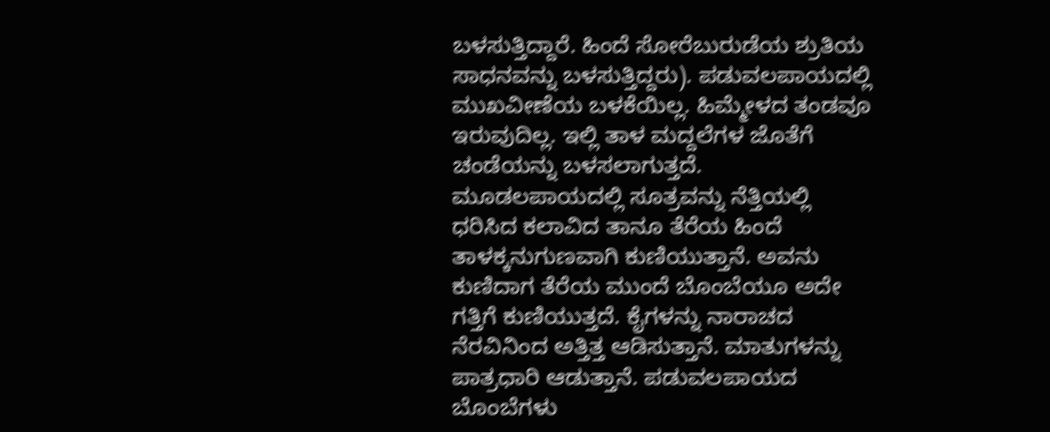ಬಳಸುತ್ತಿದ್ದಾರೆ. ಹಿಂದೆ ಸೋರೆಬುರುಡೆಯ ಶ್ರುತಿಯ ಸಾಧನವನ್ನು ಬಳಸುತ್ತಿದ್ದರು). ಪಡುವಲಪಾಯದಲ್ಲಿ ಮುಖವೀಣೆಯ ಬಳಕೆಯಿಲ್ಲ. ಹಿಮ್ಮೇಳದ ತಂಡವೂ ಇರುವುದಿಲ್ಲ. ಇಲ್ಲಿ ತಾಳ ಮದ್ದಲೆಗಳ ಜೊತೆಗೆ ಚಂಡೆಯನ್ನು ಬಳಸಲಾಗುತ್ತದೆ. ಮೂಡಲಪಾಯದಲ್ಲಿ ಸೂತ್ರವನ್ನು ನೆತ್ತಿಯಲ್ಲಿ ಧರಿಸಿದ ಕಲಾವಿದ ತಾನೂ ತೆರೆಯ ಹಿಂದೆ ತಾಳಕ್ಕನುಗುಣವಾಗಿ ಕುಣಿಯುತ್ತಾನೆ. ಅವನು ಕುಣಿದಾಗ ತೆರೆಯ ಮುಂದೆ ಬೊಂಬೆಯೂ ಅದೇ ಗತ್ತಿಗೆ ಕುಣಿಯುತ್ತದೆ. ಕೈಗಳನ್ನು ನಾರಾಚದ ನೆರವಿನಿಂದ ಅತ್ತಿತ್ತ ಆಡಿಸುತ್ತಾನೆ. ಮಾತುಗಳನ್ನು ಪಾತ್ರಧಾರಿ ಆಡುತ್ತಾನೆ. ಪಡುವಲಪಾಯದ ಬೊಂಬೆಗಳು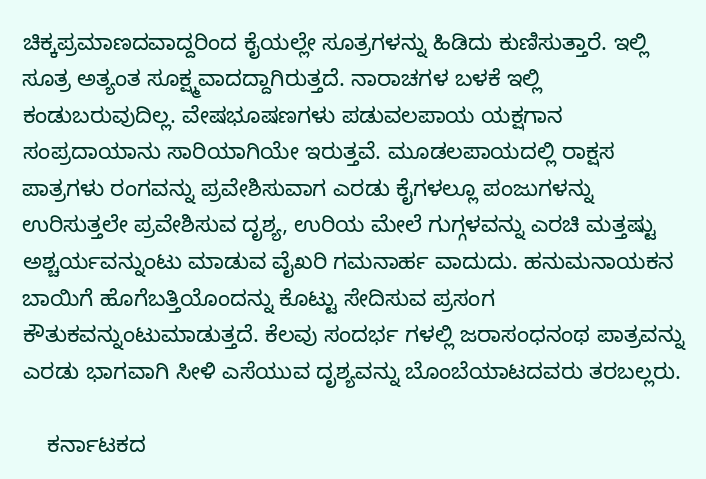ಚಿಕ್ಕಪ್ರಮಾಣದವಾದ್ದರಿಂದ ಕೈಯಲ್ಲೇ ಸೂತ್ರಗಳನ್ನು ಹಿಡಿದು ಕುಣಿಸುತ್ತಾರೆ. ಇಲ್ಲಿ ಸೂತ್ರ ಅತ್ಯಂತ ಸೂಕ್ಷ್ಮವಾದದ್ದಾಗಿರುತ್ತದೆ. ನಾರಾಚಗಳ ಬಳಕೆ ಇಲ್ಲಿ ಕಂಡುಬರುವುದಿಲ್ಲ. ವೇಷಭೂಷಣಗಳು ಪಡುವಲಪಾಯ ಯಕ್ಷಗಾನ ಸಂಪ್ರದಾಯಾನು ಸಾರಿಯಾಗಿಯೇ ಇರುತ್ತವೆ. ಮೂಡಲಪಾಯದಲ್ಲಿ ರಾಕ್ಷಸ ಪಾತ್ರಗಳು ರಂಗವನ್ನು ಪ್ರವೇಶಿಸುವಾಗ ಎರಡು ಕೈಗಳಲ್ಲೂ ಪಂಜುಗಳನ್ನು ಉರಿಸುತ್ತಲೇ ಪ್ರವೇಶಿಸುವ ದೃಶ್ಯ, ಉರಿಯ ಮೇಲೆ ಗುಗ್ಗಳವನ್ನು ಎರಚಿ ಮತ್ತಷ್ಟು ಅಶ್ಚರ್ಯವನ್ನುಂಟು ಮಾಡುವ ವೈಖರಿ ಗಮನಾರ್ಹ ವಾದುದು. ಹನುಮನಾಯಕನ ಬಾಯಿಗೆ ಹೊಗೆಬತ್ತಿಯೊಂದನ್ನು ಕೊಟ್ಟು ಸೇದಿಸುವ ಪ್ರಸಂಗ ಕೌತುಕವನ್ನುಂಟುಮಾಡುತ್ತದೆ. ಕೆಲವು ಸಂದರ್ಭ ಗಳಲ್ಲಿ ಜರಾಸಂಧನಂಥ ಪಾತ್ರವನ್ನು ಎರಡು ಭಾಗವಾಗಿ ಸೀಳಿ ಎಸೆಯುವ ದೃಶ್ಯವನ್ನು ಬೊಂಬೆಯಾಟದವರು ತರಬಲ್ಲರು.

    ಕರ್ನಾಟಕದ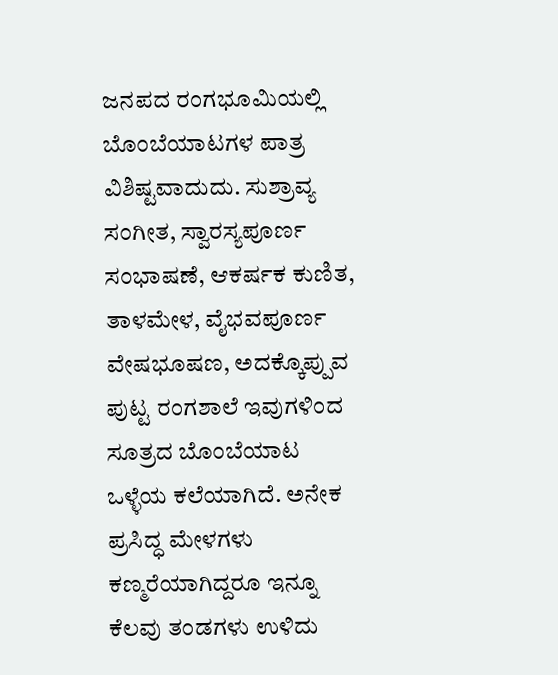ಜನಪದ ರಂಗಭೂಮಿಯಲ್ಲಿ ಬೊಂಬೆಯಾಟಗಳ ಪಾತ್ರ ವಿಶಿಷ್ಟವಾದುದು. ಸುಶ್ರಾವ್ಯ ಸಂಗೀತ, ಸ್ವಾರಸ್ಯಪೂರ್ಣ ಸಂಭಾಷಣೆ, ಆಕರ್ಷಕ ಕುಣಿತ, ತಾಳಮೇಳ, ವೈಭವಪೂರ್ಣ ವೇಷಭೂಷಣ, ಅದಕ್ಕೊಪ್ಪುವ ಪುಟ್ಟ ರಂಗಶಾಲೆ ಇವುಗಳಿಂದ ಸೂತ್ರದ ಬೊಂಬೆಯಾಟ ಒಳ್ಳೆಯ ಕಲೆಯಾಗಿದೆ. ಅನೇಕ ಪ್ರಸಿದ್ಧ ಮೇಳಗಳು ಕಣ್ಮರೆಯಾಗಿದ್ದರೂ ಇನ್ನೂ ಕೆಲವು ತಂಡಗಳು ಉಳಿದು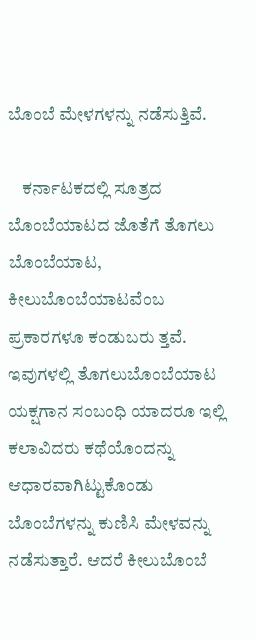ಬೊಂಬೆ ಮೇಳಗಳನ್ನು ನಡೆಸುತ್ತಿವೆ.

    ಕರ್ನಾಟಕದಲ್ಲಿ ಸೂತ್ರದ ಬೊಂಬೆಯಾಟದ ಜೊತೆಗೆ ತೊಗಲು ಬೊಂಬೆಯಾಟ, ಕೀಲುಬೊಂಬೆಯಾಟವೆಂಬ ಪ್ರಕಾರಗಳೂ ಕಂಡುಬರು ತ್ತವೆ. ಇವುಗಳಲ್ಲಿ ತೊಗಲುಬೊಂಬೆಯಾಟ ಯಕ್ಷಗಾನ ಸಂಬಂಧಿ ಯಾದರೂ ಇಲ್ಲಿ ಕಲಾವಿದರು ಕಥೆಯೊಂದನ್ನು ಆಧಾರವಾಗಿಟ್ಟುಕೊಂಡು ಬೊಂಬೆಗಳನ್ನು ಕುಣಿಸಿ ಮೇಳವನ್ನು ನಡೆಸುತ್ತಾರೆ. ಆದರೆ ಕೀಲುಬೊಂಬೆ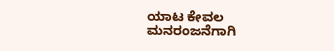ಯಾಟ ಕೇವಲ ಮನರಂಜನೆಗಾಗಿ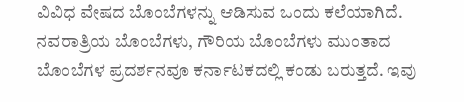ವಿವಿಧ ವೇಷದ ಬೊಂಬೆಗಳನ್ನು ಆಡಿಸುವ ಒಂದು ಕಲೆಯಾಗಿದೆ. ನವರಾತ್ರಿಯ ಬೊಂಬೆಗಳು, ಗೌರಿಯ ಬೊಂಬೆಗಳು ಮುಂತಾದ ಬೊಂಬೆಗಳ ಪ್ರದರ್ಶನವೂ ಕರ್ನಾಟಕದಲ್ಲಿ ಕಂಡು ಬರುತ್ತದೆ. ಇವು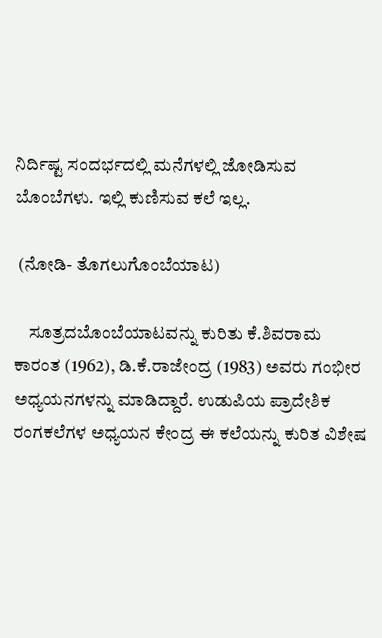ನಿರ್ದಿಷ್ಟ ಸಂದರ್ಭದಲ್ಲಿ ಮನೆಗಳಲ್ಲಿ ಜೋಡಿಸುವ ಬೊಂಬೆಗಳು. ಇಲ್ಲಿ ಕುಣಿಸುವ ಕಲೆ ಇಲ್ಲ.

 (ನೋಡಿ- ತೊಗಲುಗೊಂಬೆಯಾಟ)

    ಸೂತ್ರದಬೊಂಬೆಯಾಟವನ್ನು ಕುರಿತು ಕೆ.ಶಿವರಾಮ ಕಾರಂತ (1962), ಡಿ.ಕೆ.ರಾಜೇಂದ್ರ (1983) ಅವರು ಗಂಭೀರ ಅಧ್ಯಯನಗಳನ್ನು ಮಾಡಿದ್ದಾರೆ. ಉಡುಪಿಯ ಪ್ರಾದೇಶಿಕ ರಂಗಕಲೆಗಳ ಅಧ್ಯಯನ ಕೇಂದ್ರ ಈ ಕಲೆಯನ್ನು ಕುರಿತ ವಿಶೇಷ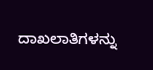ದಾಖಲಾತಿಗಳನ್ನು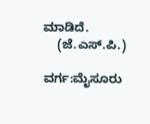ಮಾಡಿದೆ.
    (ಜೆ.ಎಸ್.ಪಿ.)

ವರ್ಗ:ಮೈಸೂರು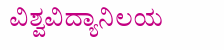ವಿಶ್ವವಿದ್ಯಾನಿಲಯ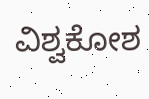ವಿಶ್ವಕೋಶ